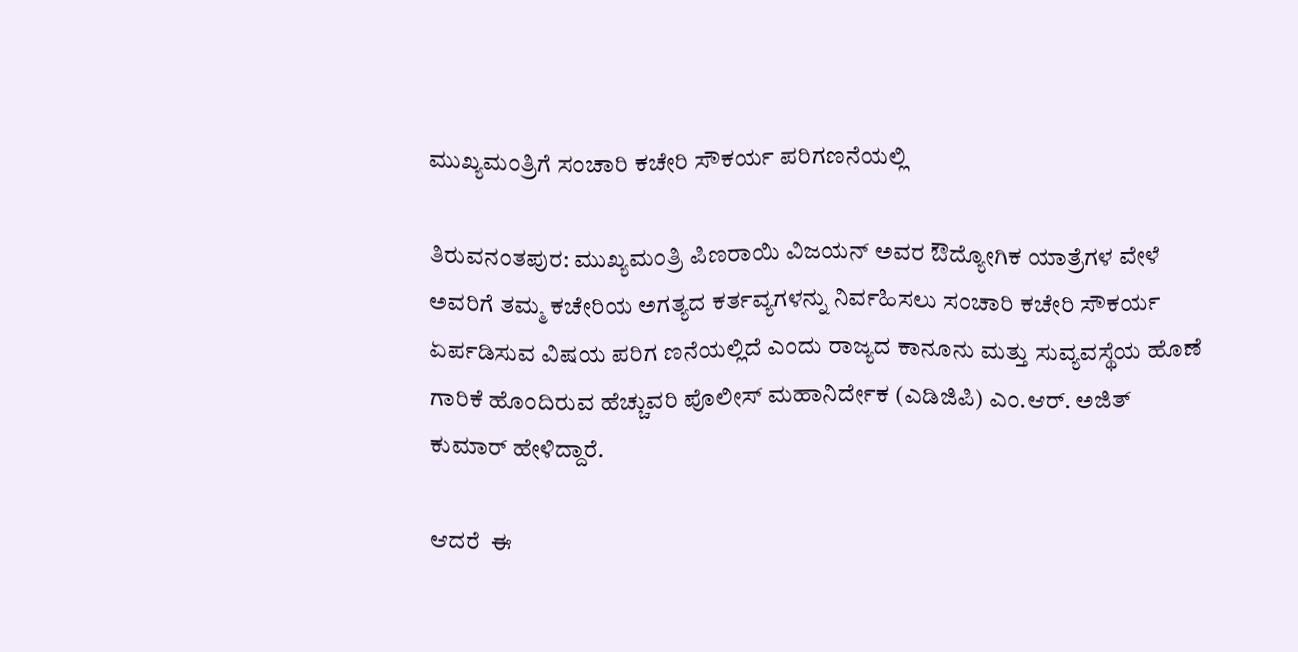ಮುಖ್ಯಮಂತ್ರಿಗೆ ಸಂಚಾರಿ ಕಚೇರಿ ಸೌಕರ್ಯ ಪರಿಗಣನೆಯಲ್ಲಿ

ತಿರುವನಂತಪುರ: ಮುಖ್ಯಮಂತ್ರಿ ಪಿಣರಾಯಿ ವಿಜಯನ್ ಅವರ ಔದ್ಯೋಗಿಕ ಯಾತ್ರೆಗಳ ವೇಳೆ ಅವರಿಗೆ ತಮ್ಮ ಕಚೇರಿಯ ಅಗತ್ಯದ ಕರ್ತವ್ಯಗಳನ್ನು ನಿರ್ವಹಿಸಲು ಸಂಚಾರಿ ಕಚೇರಿ ಸೌಕರ್ಯ ಏರ್ಪಡಿಸುವ ವಿಷಯ ಪರಿಗ ಣನೆಯಲ್ಲಿದೆ ಎಂದು ರಾಜ್ಯದ ಕಾನೂನು ಮತ್ತು ಸುವ್ಯವಸ್ಥೆಯ ಹೊಣೆ ಗಾರಿಕೆ ಹೊಂದಿರುವ ಹೆಚ್ಚುವರಿ ಪೊಲೀಸ್ ಮಹಾನಿರ್ದೇಕ (ಎಡಿಜಿಪಿ) ಎಂ.ಆರ್. ಅಜಿತ್ ಕುಮಾರ್ ಹೇಳಿದ್ದಾರೆ.

ಆದರೆ  ಈ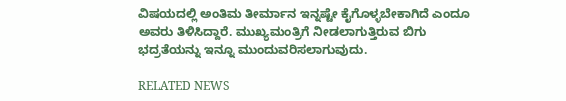ವಿಷಯದಲ್ಲಿ ಅಂತಿಮ ತೀರ್ಮಾನ ಇನ್ನಷ್ಟೇ ಕೈಗೊಳ್ಳಬೇಕಾಗಿದೆ ಎಂದೂ ಅವರು ತಿಳಿಸಿದ್ದಾರೆ. ಮುಖ್ಯಮಂತ್ರಿಗೆ ನೀಡಲಾಗುತ್ತಿರುವ ಬಿಗು ಭದ್ರತೆಯನ್ನು ಇನ್ನೂ ಮುಂದುವರಿಸಲಾಗುವುದು.

RELATED NEWS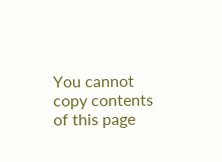You cannot copy contents of this page